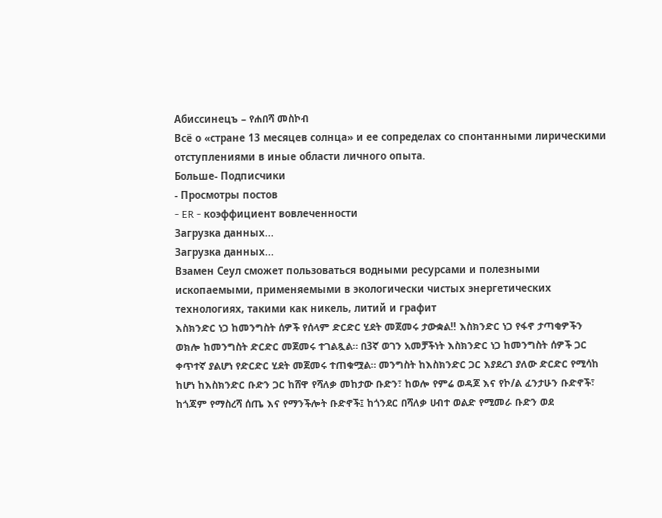Абиссинецъ – የሐበሻ መስኮብ
Всё о «стране 13 месяцев солнца» и ее сопределах со спонтанными лирическими отступлениями в иные области личного опыта.
Больше- Подписчики
- Просмотры постов
- ER - коэффициент вовлеченности
Загрузка данных...
Загрузка данных...
Взамен Сеул сможет пользоваться водными ресурсами и полезными ископаемыми, применяемыми в экологически чистых энергетических технологиях, такими как никель, литий и графит
እስክንድር ነጋ ከመንግስት ሰዎች የሰላም ድርድር ሂደት መጀመሩ ታውቋል‼ እስክንድር ነጋ የፋኖ ታጣቂዎችን ወክሎ ከመንግስት ድርድር መጀመሩ ተገልጿል። በ3ኛ ወገን አመቻችነት እስክንድር ነጋ ከመንግስት ሰዎች ጋር ቀጥተኛ ያልሆነ የድርድር ሂደት መጀመሩ ተጠቁሟል። መንግስት ከእስክንድር ጋር እያደረገ ያለው ድርድር የሚሳከ ከሆነ ከእስክንድር ቡድን ጋር ከሸዋ የሻለቃ መከታው ቡድን፣ ከወሎ የምሬ ወዳጆ እና የኮ/ል ፈንታሁን ቡድኖች፣ ከጎጃም የማስረሻ ሰጤ እና የማንችሎት ቡድኖች፤ ከጎንደር በሻለቃ ሀብተ ወልድ የሚመራ ቡድን ወደ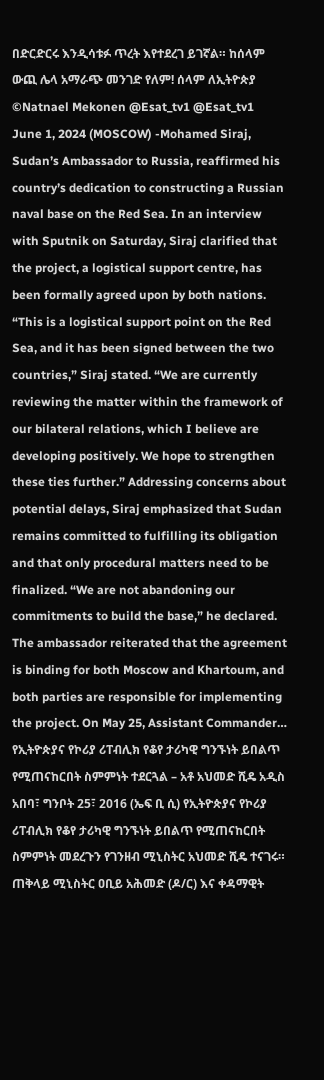በድርድርሩ እንዲሳቱፉ ጥረት እየተደረገ ይገኛል። ከሰላም ውጪ ሌላ አማራጭ መንገድ የለም! ሰላም ለኢትዮጵያ ©Natnael Mekonen @Esat_tv1 @Esat_tv1
June 1, 2024 (MOSCOW) -Mohamed Siraj, Sudan’s Ambassador to Russia, reaffirmed his country’s dedication to constructing a Russian naval base on the Red Sea. In an interview with Sputnik on Saturday, Siraj clarified that the project, a logistical support centre, has been formally agreed upon by both nations. “This is a logistical support point on the Red Sea, and it has been signed between the two countries,” Siraj stated. “We are currently reviewing the matter within the framework of our bilateral relations, which I believe are developing positively. We hope to strengthen these ties further.” Addressing concerns about potential delays, Siraj emphasized that Sudan remains committed to fulfilling its obligation and that only procedural matters need to be finalized. “We are not abandoning our commitments to build the base,” he declared. The ambassador reiterated that the agreement is binding for both Moscow and Khartoum, and both parties are responsible for implementing the project. On May 25, Assistant Commander…
የኢትዮጵያና የኮሪያ ሪፐብሊክ የቆየ ታሪካዊ ግንኙነት ይበልጥ የሚጠናከርበት ስምምነት ተደርጓል – አቶ አህመድ ሺዴ አዲስ አበባ፣ ግንቦት 25፣ 2016 (ኤፍ ቢ ሲ) የኢትዮጵያና የኮሪያ ሪፐብሊክ የቆየ ታሪካዊ ግንኙነት ይበልጥ የሚጠናከርበት ስምምነት መደረጉን የገንዘብ ሚኒስትር አህመድ ሺዴ ተናገሩ። ጠቅላይ ሚኒስትር ዐቢይ አሕመድ (ዶ/ር) እና ቀዳማዊት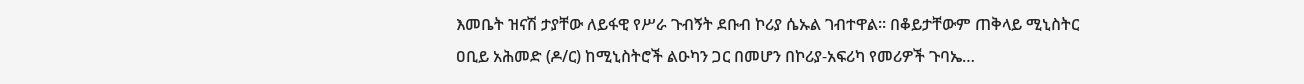እመቤት ዝናሽ ታያቸው ለይፋዊ የሥራ ጉብኝት ደቡብ ኮሪያ ሴኡል ገብተዋል። በቆይታቸውም ጠቅላይ ሚኒስትር ዐቢይ አሕመድ (ዶ/ር) ከሚኒስትሮች ልዑካን ጋር በመሆን በኮሪያ-አፍሪካ የመሪዎች ጉባኤ…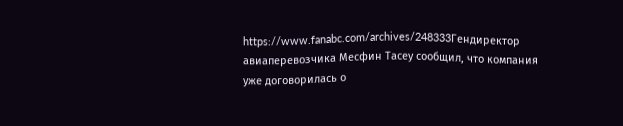https://www.fanabc.com/archives/248333Гендиректор авиаперевозчика Месфин Тасеу сообщил, что компания уже договорилась о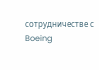сотрудничестве с Boeing